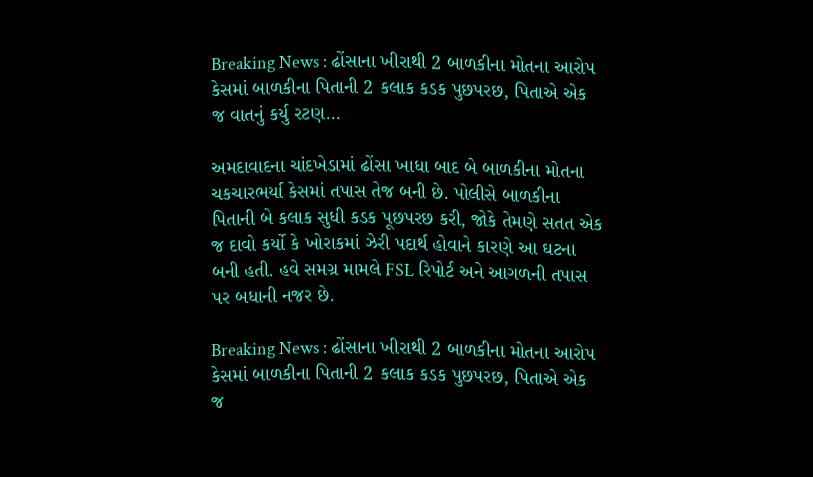Breaking News : ઢોંસાના ખીરાથી 2 બાળકીના મોતના આરોપ કેસમાં બાળકીના પિતાની 2 કલાક કડક પુછપરછ, પિતાએ એક જ વાતનું કર્યુ રટણ…

અમદાવાદના ચાંદખેડામાં ઢોંસા ખાધા બાદ બે બાળકીના મોતના ચકચારભર્યા કેસમાં તપાસ તેજ બની છે. પોલીસે બાળકીના પિતાની બે કલાક સુધી કડક પૂછપરછ કરી, જોકે તેમણે સતત એક જ દાવો કર્યો કે ખોરાકમાં ઝેરી પદાર્થ હોવાને કારણે આ ઘટના બની હતી. હવે સમગ્ર મામલે FSL રિપોર્ટ અને આગળની તપાસ પર બધાની નજર છે.

Breaking News : ઢોંસાના ખીરાથી 2 બાળકીના મોતના આરોપ કેસમાં બાળકીના પિતાની 2 કલાક કડક પુછપરછ, પિતાએ એક જ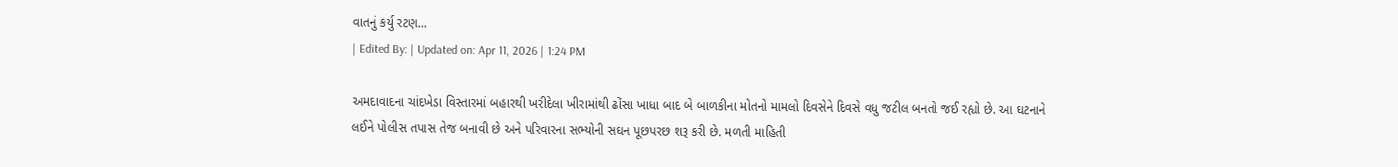વાતનું કર્યુ રટણ...
| Edited By: | Updated on: Apr 11, 2026 | 1:24 PM

અમદાવાદના ચાંદખેડા વિસ્તારમાં બહારથી ખરીદેલા ખીરામાંથી ઢોંસા ખાધા બાદ બે બાળકીના મોતનો મામલો દિવસેને દિવસે વધુ જટીલ બનતો જઈ રહ્યો છે. આ ઘટનાને લઈને પોલીસ તપાસ તેજ બનાવી છે અને પરિવારના સભ્યોની સઘન પૂછપરછ શરૂ કરી છે. મળતી માહિતી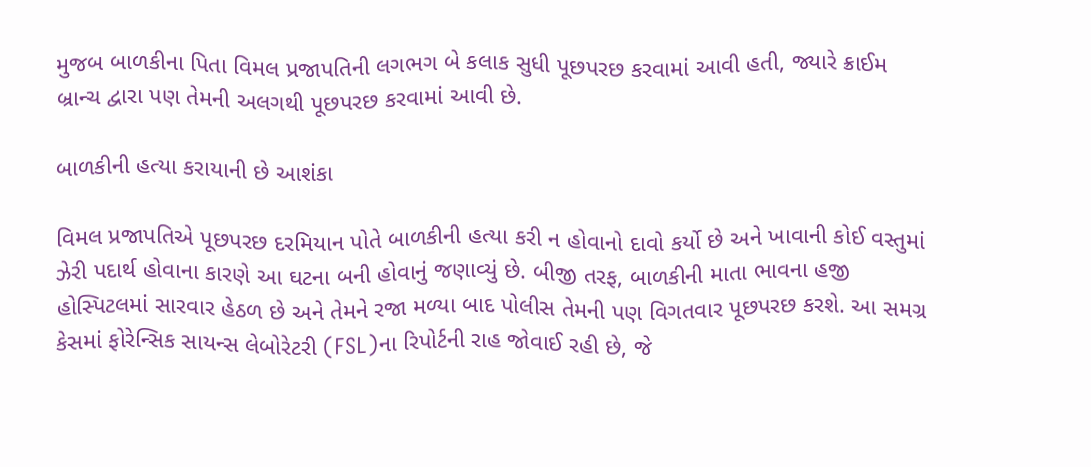મુજબ બાળકીના પિતા વિમલ પ્રજાપતિની લગભગ બે કલાક સુધી પૂછપરછ કરવામાં આવી હતી, જ્યારે ક્રાઈમ બ્રાન્ચ દ્વારા પણ તેમની અલગથી પૂછપરછ કરવામાં આવી છે.

બાળકીની હત્યા કરાયાની છે આશંકા

વિમલ પ્રજાપતિએ પૂછપરછ દરમિયાન પોતે બાળકીની હત્યા કરી ન હોવાનો દાવો કર્યો છે અને ખાવાની કોઈ વસ્તુમાં ઝેરી પદાર્થ હોવાના કારણે આ ઘટના બની હોવાનું જણાવ્યું છે. બીજી તરફ, બાળકીની માતા ભાવના હજી હોસ્પિટલમાં સારવાર હેઠળ છે અને તેમને રજા મળ્યા બાદ પોલીસ તેમની પણ વિગતવાર પૂછપરછ કરશે. આ સમગ્ર કેસમાં ફોરેન્સિક સાયન્સ લેબોરેટરી (FSL)ના રિપોર્ટની રાહ જોવાઈ રહી છે, જે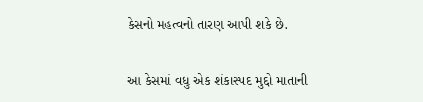કેસનો મહત્વનો તારણ આપી શકે છે.

આ કેસમાં વધુ એક શંકાસ્પદ મુદ્દો માતાની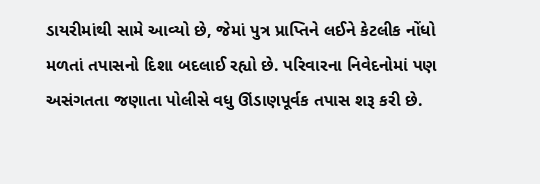ડાયરીમાંથી સામે આવ્યો છે, જેમાં પુત્ર પ્રાપ્તિને લઈને કેટલીક નોંધો મળતાં તપાસનો દિશા બદલાઈ રહ્યો છે. પરિવારના નિવેદનોમાં પણ અસંગતતા જણાતા પોલીસે વધુ ઊંડાણપૂર્વક તપાસ શરૂ કરી છે.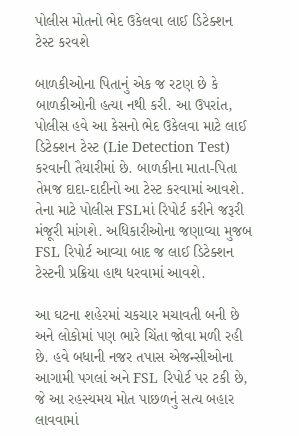પોલીસ મોતનો ભેદ ઉકેલવા લાઈ ડિટેક્શન ટેસ્ટ કરવશે

બાળકીઓના પિતાનું એક જ રટણ છે કે બાળકીઓની હત્યા નથી કરી. આ ઉપરાંત, પોલીસ હવે આ કેસનો ભેદ ઉકેલવા માટે લાઈ ડિટેક્શન ટેસ્ટ (Lie Detection Test) કરવાની તૈયારીમાં છે. બાળકીના માતા-પિતા તેમજ દાદા-દાદીનો આ ટેસ્ટ કરવામાં આવશે. તેના માટે પોલીસ FSLમાં રિપોર્ટ કરીને જરૂરી મંજૂરી માંગશે. અધિકારીઓના જણાવ્યા મુજબ FSL રિપોર્ટ આવ્યા બાદ જ લાઈ ડિટેક્શન ટેસ્ટની પ્રક્રિયા હાથ ધરવામાં આવશે.

આ ઘટના શહેરમાં ચકચાર મચાવતી બની છે અને લોકોમાં પણ ભારે ચિંતા જોવા મળી રહી છે. હવે બધાની નજર તપાસ એજન્સીઓના આગામી પગલાં અને FSL રિપોર્ટ પર ટકી છે, જે આ રહસ્યમય મોત પાછળનું સત્ય બહાર લાવવામાં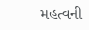મહત્વની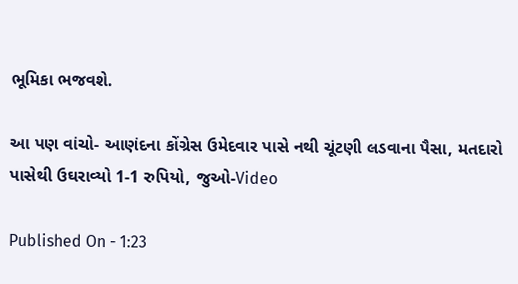ભૂમિકા ભજવશે.

આ પણ વાંચો- આણંદના કોંગ્રેસ ઉમેદવાર પાસે નથી ચૂંટણી લડવાના પૈસા, મતદારો પાસેથી ઉઘરાવ્યો 1-1 રુપિયો, જુઓ-Video

Published On - 1:23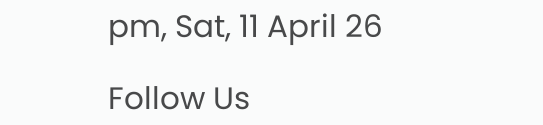pm, Sat, 11 April 26

Follow Us